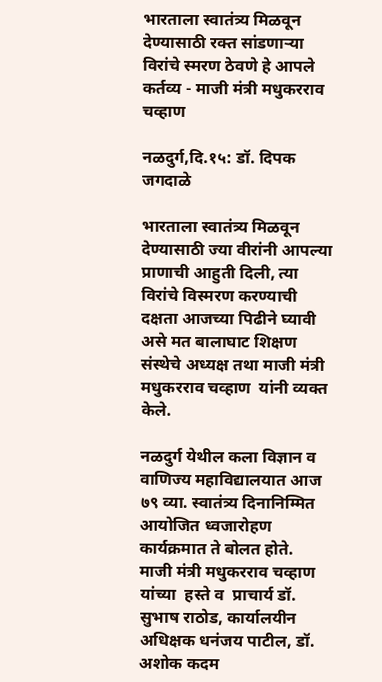भारताला स्वातंत्र्य मिळवून देण्यासाठी रक्त सांडणाऱ्या विरांचे स्मरण ठेवणे हे आपले कर्तव्य - माजी मंत्री मधुकरराव चव्हाण

नळदुर्ग,दि.१५: डॉ. दिपक जगदाळे

भारताला स्वातंत्र्य मिळवून देण्यासाठी ज्या वीरांनी आपल्या प्राणाची आहुती दिली, त्या विरांचे विस्मरण करण्याची दक्षता आजच्या पिढीने घ्यावी असे मत बालाघाट शिक्षण संस्थेचे अध्यक्ष तथा माजी मंत्री मधुकरराव चव्हाण  यांनी व्यक्त केले.

नळदुर्ग येथील कला विज्ञान व वाणिज्य महाविद्यालयात आज ७९ व्या. स्वातंत्र्य दिनानिम्मित आयोजित ध्वजारोहण कार्यक्रमात ते बोलत होते.  माजी मंत्री मधुकरराव चव्हाण यांच्या  हस्ते व  प्राचार्य डॉ. सुभाष राठोड, कार्यालयीन अधिक्षक धनंजय पाटील, डॉ. अशोक कदम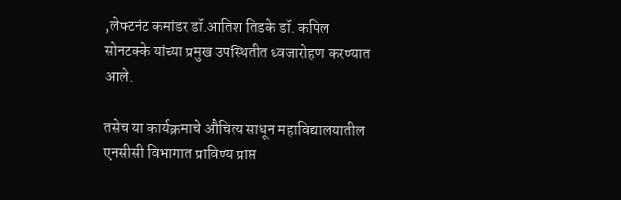,लेफ्टनंट कमांडर डॉ.आतिश तिडके डॉ. कपिल सोनटक्के यांच्या प्रमुख उपस्थितीत ध्वजारोहण करण्यात आले.

तसेच या कार्यक्रमाचे औचित्य साधून महाविद्यालयातील एनसीसी विभागात प्राविण्य प्राप्त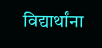विद्यार्थांना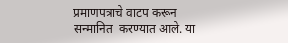प्रमाणपत्राचे वाटप करून  सन्मानित  करण्यात आले. या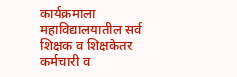कार्यक्रमाला महाविद्यालयातील सर्व शिक्षक व शिक्षकेतर कर्मचारी व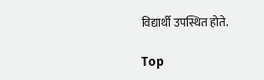विद्यार्थी उपस्थित होते.

Top